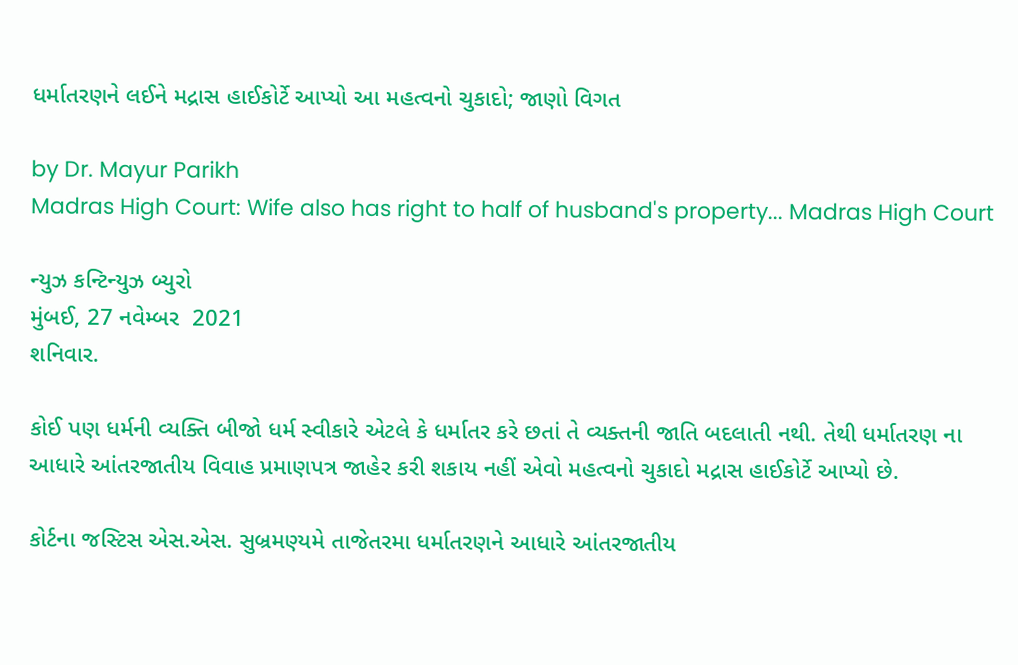ધર્માતરણને લઈને મદ્રાસ હાઈકોર્ટે આપ્યો આ મહત્વનો ચુકાદો; જાણો વિગત

by Dr. Mayur Parikh
Madras High Court: Wife also has right to half of husband's property... Madras High Court

ન્યુઝ કન્ટિન્યુઝ બ્યુરો
મુંબઈ, 27 નવેમ્બર  2021
શનિવાર.

કોઈ પણ ધર્મની વ્યક્તિ બીજો ધર્મ સ્વીકારે એટલે કે ધર્માતર કરે છતાં તે વ્યક્તની જાતિ બદલાતી નથી. તેથી ધર્માતરણ ના આધારે આંતરજાતીય વિવાહ પ્રમાણપત્ર જાહેર કરી શકાય નહીં એવો મહત્વનો ચુકાદો મદ્રાસ હાઈકોર્ટે આપ્યો છે.

કોર્ટના જસ્ટિસ એસ.એસ. સુબ્રમણ્યમે તાજેતરમા ધર્માતરણને આધારે આંતરજાતીય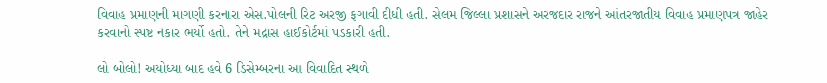વિવાહ પ્રમાણની માગણી કરનારા એસ.પોલની રિટ અરજી ફગાવી દીધી હતી. સેલમ જિલ્લા પ્રશાસને અરજદાર રાજને આંતરજાતીય વિવાહ પ્રમાણપત્ર જાહેર કરવાનો સ્પષ્ટ નકાર ભર્યો હતો. તેને મદ્રાસ હાઈકોર્ટમાં પડકારી હતી.

લો બોલો! અયોધ્યા બાદ હવે 6 ડિસેમ્બરના આ વિવાદિત સ્થળે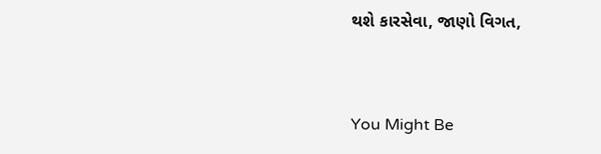થશે કારસેવા, જાણો વિગત,



You Might Be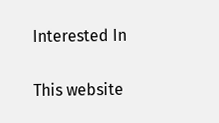Interested In

This website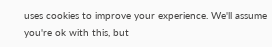uses cookies to improve your experience. We'll assume you're ok with this, but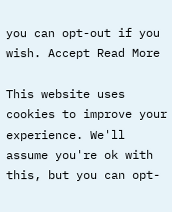you can opt-out if you wish. Accept Read More

This website uses cookies to improve your experience. We'll assume you're ok with this, but you can opt-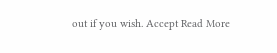out if you wish. Accept Read More